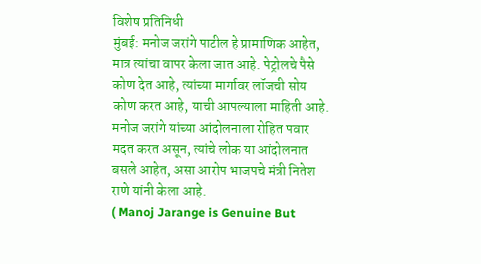विशेष प्रतिनिधी
मुंबई: मनोज जरांगे पाटील हे प्रामाणिक आहेत, मात्र त्यांचा वापर केला जात आहे. पेट्रोलचे पैसे कोण देत आहे, त्यांच्या मार्गावर लॉजची सोय कोण करत आहे, याची आपल्याला माहिती आहे. मनोज जरांगे यांच्या आंदोलनाला रोहित पवार मदत करत असून, त्यांचे लोक या आंदोलनात बसले आहेत, असा आरोप भाजपचे मंत्री नितेश राणे यांनी केला आहे.
( Manoj Jarange is Genuine But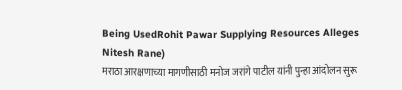Being UsedRohit Pawar Supplying Resources Alleges Nitesh Rane)
मराठा आरक्षणाच्या मागणीसाठी मनोज जरांगे पाटील यांनी पुन्हा आंदोलन सुरू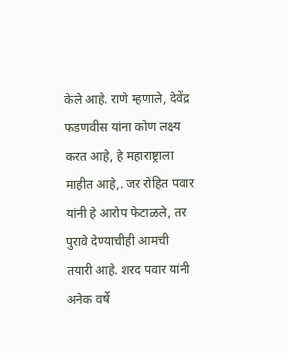केले आहे. राणे म्हणाले, देवेंद्र फडणवीस यांना कोण लक्ष्य करत आहे, हे महाराष्ट्राला माहीत आहे,. जर रोहित पवार यांनी हे आरोप फेटाळले, तर पुरावे देण्याचीही आमची तयारी आहे. शरद पवार यांनी अनेक वर्षे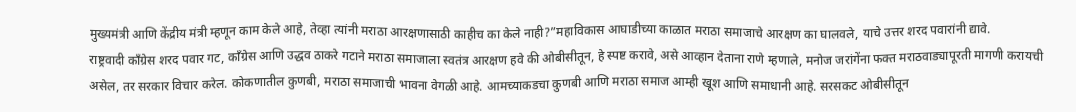मुख्यमंत्री आणि केंद्रीय मंत्री म्हणून काम केले आहे, तेव्हा त्यांनी मराठा आरक्षणासाठी काहीच का केले नाही?”महाविकास आघाडीच्या काळात मराठा समाजाचे आरक्षण का घालवले, याचे उत्तर शरद पवारांनी द्यावे.
राष्ट्रवादी काँग्रेस शरद पवार गट, काँग्रेस आणि उद्धव ठाकरे गटाने मराठा समाजाला स्वतंत्र आरक्षण हवे की ओबीसीतून, हे स्पष्ट करावे, असे आव्हान देताना राणे म्हणाले, मनोज जरांगेंना फक्त मराठवाड्यापूरती मागणी करायची असेल, तर सरकार विचार करेल. कोकणातील कुणबी, मराठा समाजाची भावना वेगळी आहे. आमच्याकडचा कुणबी आणि मराठा समाज आम्ही खूश आणि समाधानी आहे. सरसकट ओबीसीतून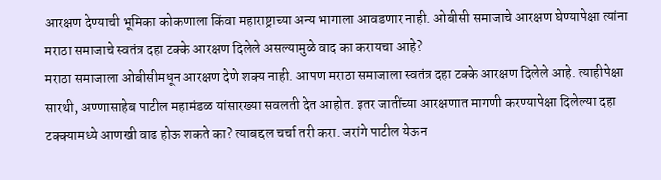आरक्षण देण्याची भूमिका कोकणाला किंवा महाराष्ट्राच्या अन्य भागाला आवडणार नाही. ओबीसी समाजाचे आरक्षण घेण्यापेक्षा त्यांना मराठा समाजाचे स्वतंत्र दहा टक्के आरक्षण दिलेले असल्यामुळे वाद का करायचा आहे?
मराठा समाजाला ओबीसीमधून आरक्षण देणे शक्य नाही. आपण मराठा समाजाला स्वतंत्र दहा टक्के आरक्षण दिलेले आहे. त्याहीपेक्षा सारथी, अण्णासाहेब पाटील महामंडळ यांसारख्या सवलती देत आहोत. इतर जातींच्या आरक्षणात मागणी करण्यापेक्षा दिलेल्या दहा टक्क्यामध्ये आणखी वाढ होऊ शकते का? त्याबद्दल चर्चा तरी करा. जरांगे पाटील येऊन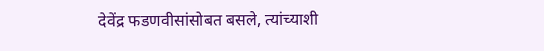देवेंद्र फडणवीसांसोबत बसले, त्यांच्याशी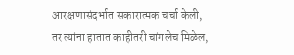आरक्षणासंदर्भात सकारात्मक चर्चा केली, तर त्यांना हातात काहीतरी चांगलेच मिळेल,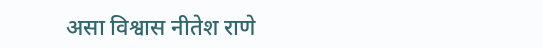असा विश्वास नीतेश राणे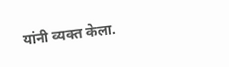यांनी व्यक्त केला.